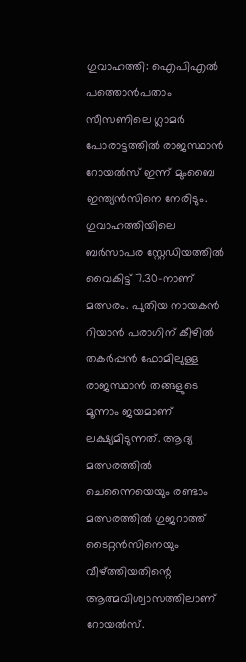ഗുവാഹത്തി: ഐപിഎൽ പത്തൊൻപതാം സീസണിലെ ഗ്ലാമർ പോരാട്ടത്തിൽ രാജസ്ഥാൻ റോയൽസ് ഇന്ന് മുംബൈ ഇന്ത്യൻസിനെ നേരിടും. ഗുവാഹത്തിയിലെ ബർസാപര സ്റ്റേഡിയത്തിൽ വൈകിട്ട് 7.30-നാണ് മത്സരം. പുതിയ നായകൻ റിയാൻ പരാഗിന് കീഴിൽ തകർപ്പൻ ഫോമിലുള്ള രാജസ്ഥാൻ തങ്ങളുടെ മൂന്നാം ജയമാണ് ലക്ഷ്യമിടുന്നത്. ആദ്യ മത്സരത്തിൽ ചെന്നൈയെയും രണ്ടാം മത്സരത്തിൽ ഗുജറാത്ത് ടൈറ്റൻസിനെയും വീഴ്ത്തിയതിന്റെ ആത്മവിശ്വാസത്തിലാണ് റോയൽസ്.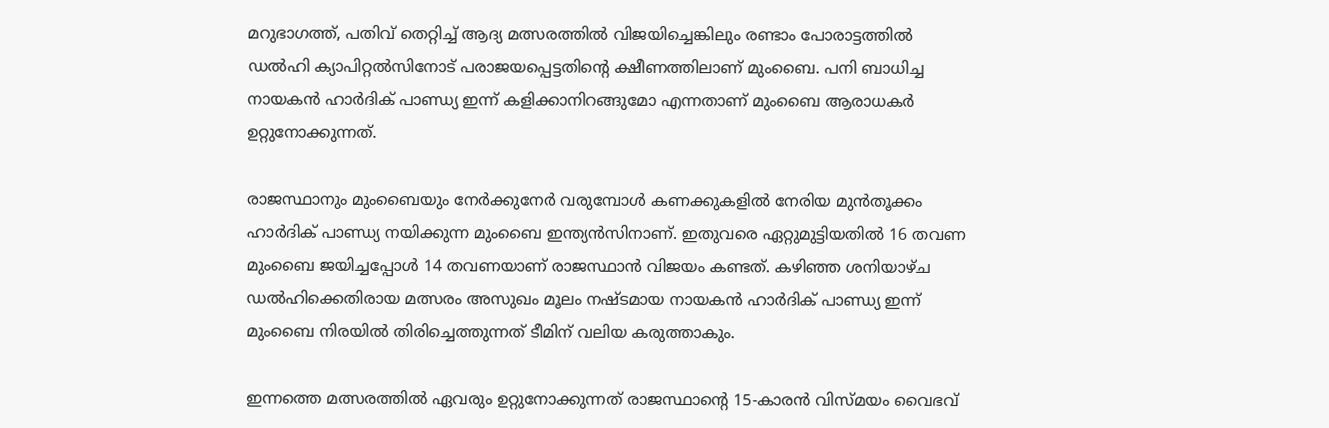മറുഭാഗത്ത്, പതിവ് തെറ്റിച്ച് ആദ്യ മത്സരത്തിൽ വിജയിച്ചെങ്കിലും രണ്ടാം പോരാട്ടത്തിൽ ഡൽഹി ക്യാപിറ്റൽസിനോട് പരാജയപ്പെട്ടതിന്റെ ക്ഷീണത്തിലാണ് മുംബൈ. പനി ബാധിച്ച നായകൻ ഹാർദിക് പാണ്ഡ്യ ഇന്ന് കളിക്കാനിറങ്ങുമോ എന്നതാണ് മുംബൈ ആരാധകർ ഉറ്റുനോക്കുന്നത്.

രാജസ്ഥാനും മുംബൈയും നേർക്കുനേർ വരുമ്പോൾ കണക്കുകളിൽ നേരിയ മുൻതൂക്കം ഹാർദിക് പാണ്ഡ്യ നയിക്കുന്ന മുംബൈ ഇന്ത്യൻസിനാണ്. ഇതുവരെ ഏറ്റുമുട്ടിയതിൽ 16 തവണ മുംബൈ ജയിച്ചപ്പോൾ 14 തവണയാണ് രാജസ്ഥാൻ വിജയം കണ്ടത്. കഴിഞ്ഞ ശനിയാഴ്ച ഡൽഹിക്കെതിരായ മത്സരം അസുഖം മൂലം നഷ്ടമായ നായകൻ ഹാർദിക് പാണ്ഡ്യ ഇന്ന് മുംബൈ നിരയിൽ തിരിച്ചെത്തുന്നത് ടീമിന് വലിയ കരുത്താകും.

ഇന്നത്തെ മത്സരത്തിൽ ഏവരും ഉറ്റുനോക്കുന്നത് രാജസ്ഥാന്റെ 15-കാരൻ വിസ്മയം വൈഭവ്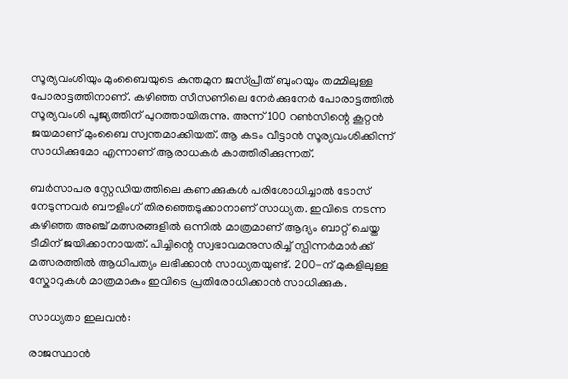സൂര്യവംശിയും മുംബൈയുടെ കുന്തമുന ജസ്പ്രീത് ബുംറയും തമ്മിലുള്ള പോരാട്ടത്തിനാണ്. കഴിഞ്ഞ സീസണിലെ നേർക്കുനേർ പോരാട്ടത്തിൽ സൂര്യവംശി പൂജ്യത്തിന് പുറത്തായിരുന്നു. അന്ന് 100 റൺസിന്റെ കൂറ്റൻ ജയമാണ് മുംബൈ സ്വന്തമാക്കിയത്. ആ കടം വീട്ടാൻ സൂര്യവംശിക്കിന്ന് സാധിക്കുമോ എന്നാണ് ആരാധകർ കാത്തിരിക്കുന്നത്.

ബർസാപര സ്റ്റേഡിയത്തിലെ കണക്കുകൾ പരിശോധിച്ചാൽ ടോസ് നേടുന്നവർ ബൗളിംഗ് തിരഞ്ഞെടുക്കാനാണ് സാധ്യത. ഇവിടെ നടന്ന കഴിഞ്ഞ അഞ്ച് മത്സരങ്ങളിൽ ഒന്നിൽ മാത്രമാണ് ആദ്യം ബാറ്റ് ചെയ്ത ടീമിന് ജയിക്കാനായത്. പിച്ചിന്റെ സ്വഭാവമനുസരിച്ച് സ്പിന്നർമാർക്ക് മത്സരത്തിൽ ആധിപത്യം ലഭിക്കാൻ സാധ്യതയുണ്ട്. 200-ന് മുകളിലുള്ള സ്കോറുകൾ മാത്രമാകും ഇവിടെ പ്രതിരോധിക്കാൻ സാധിക്കുക.

സാധ്യതാ ഇലവൻ:

രാജസ്ഥാൻ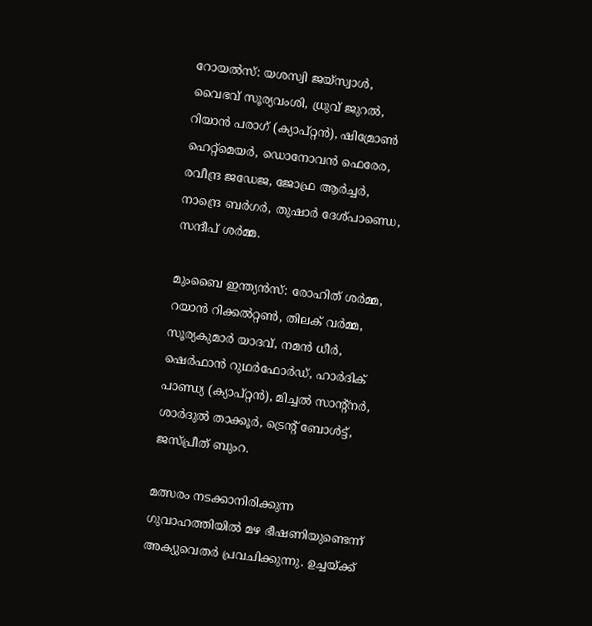റോയൽസ്: യശസ്വി ജയ്‌സ്വാൾ, വൈഭവ് സൂര്യവംശി, ധ്രുവ് ജുറൽ, റിയാൻ പരാഗ് (ക്യാപ്റ്റൻ), ഷിമ്രോൺ ഹെറ്റ്‌മെയർ, ഡൊനോവൻ ഫെരേര, രവീന്ദ്ര ജഡേജ, ജോഫ്ര ആർച്ചർ, നാന്ദ്രെ ബർഗർ, തുഷാർ ദേശ്പാണ്ഡെ, സന്ദീപ് ശർമ്മ.

മുംബൈ ഇന്ത്യൻസ്: രോഹിത് ശർമ്മ, റയാൻ റിക്കൽറ്റൺ, തിലക് വർമ്മ, സൂര്യകുമാർ യാദവ്, നമൻ ധീർ, ഷെർഫാൻ റുഥർഫോർഡ്, ഹാർദിക് പാണ്ഡ്യ (ക്യാപ്റ്റൻ), മിച്ചൽ സാന്റ്നർ, ശാർദുൽ താക്കൂർ, ട്രെന്റ് ബോൾട്ട്, ജസ്പ്രീത് ബുംറ.

മത്സരം നടക്കാനിരിക്കുന്ന ഗുവാഹത്തിയിൽ മഴ ഭീഷണിയുണ്ടെന്ന് അക്യുവെതർ പ്രവചിക്കുന്നു. ഉച്ചയ്ക്ക്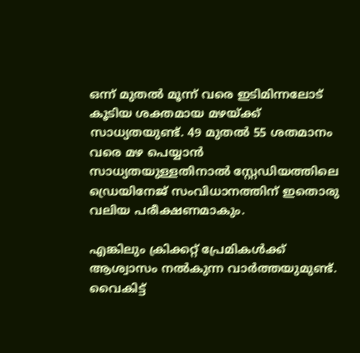ഒന്ന് മുതൽ മൂന്ന് വരെ ഇടിമിന്നലോട് കൂടിയ ശക്തമായ മഴയ്ക്ക് സാധ്യതയുണ്ട്. 49 മുതൽ 55 ശതമാനം വരെ മഴ പെയ്യാൻ സാധ്യതയുള്ളതിനാൽ സ്റ്റേഡിയത്തിലെ ഡ്രെയിനേജ് സംവിധാനത്തിന് ഇതൊരു വലിയ പരീക്ഷണമാകും.

എങ്കിലും ക്രിക്കറ്റ് പ്രേമികൾക്ക് ആശ്വാസം നൽകുന്ന വാർത്തയുമുണ്ട്. വൈകിട്ട്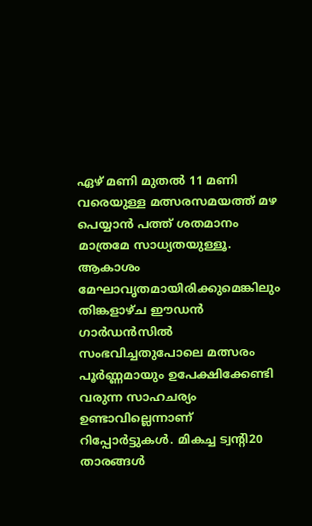ഏഴ് മണി മുതൽ 11 മണി വരെയുള്ള മത്സരസമയത്ത് മഴ പെയ്യാൻ പത്ത് ശതമാനം മാത്രമേ സാധ്യതയുള്ളൂ. ആകാശം മേഘാവൃതമായിരിക്കുമെങ്കിലും തിങ്കളാഴ്ച ഈഡൻ ഗാർഡൻസിൽ സംഭവിച്ചതുപോലെ മത്സരം പൂർണ്ണമായും ഉപേക്ഷിക്കേണ്ടി വരുന്ന സാഹചര്യം ഉണ്ടാവില്ലെന്നാണ് റിപ്പോർട്ടുകൾ. മികച്ച ട്വന്റി20 താരങ്ങൾ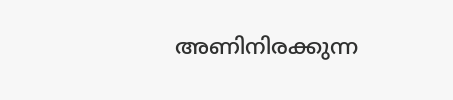അണിനിരക്കുന്ന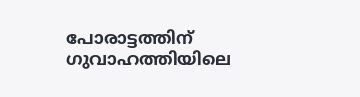പോരാട്ടത്തിന് ഗുവാഹത്തിയിലെ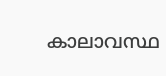കാലാവസ്ഥ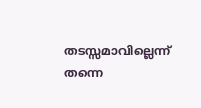തടസ്സമാവില്ലെന്ന് തന്നെ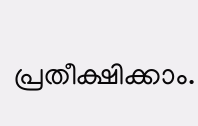പ്രതീക്ഷിക്കാം.